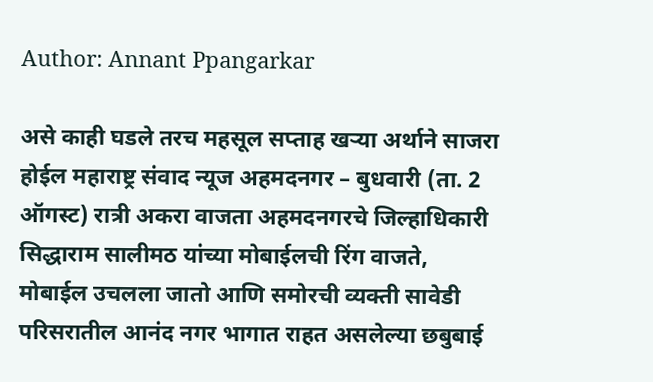Author: Annant Ppangarkar

असे काही घडले तरच महसूल सप्ताह खऱ्या अर्थाने साजरा होईल महाराष्ट्र संवाद न्यूज अहमदनगर – बुधवारी (ता. 2 ऑगस्ट) रात्री अकरा वाजता अहमदनगरचे जिल्हाधिकारी सिद्धाराम सालीमठ यांच्या मोबाईलची रिंग वाजते, मोबाईल उचलला जातो आणि समोरची व्यक्ती सावेडी परिसरातील आनंद नगर भागात राहत असलेल्या छबुबाई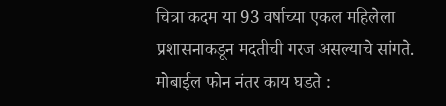चित्रा कदम या 93 वर्षाच्या एकल महिलेला प्रशासनाकडून मदतीची गरज असल्याचे सांगते. मोबाईल फोन नंतर काय घडते :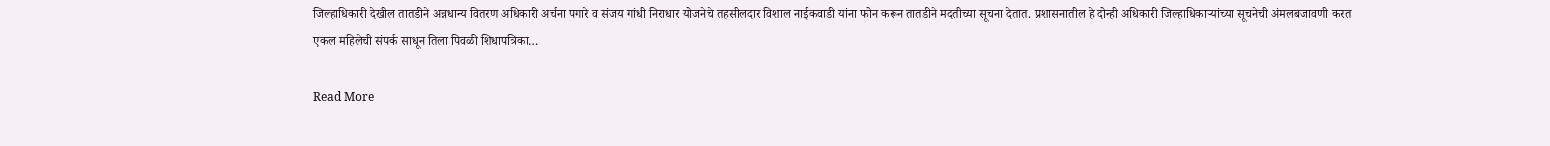जिल्हाधिकारी देखील तातडीने अन्नधान्य वितरण अधिकारी अर्चना पगारे व संजय गांधी निराधार योजनेचे तहसीलदार विशाल नाईकवाडी यांना फोन करून तातडीने मदतीच्या सूचना देतात. प्रशासनातील हे दोन्ही अधिकारी जिल्हाधिकाऱ्यांच्या सूचनेची अंमलबजावणी करत एकल महिलेची संपर्क साधून तिला पिवळी शिधापत्रिका…

Read More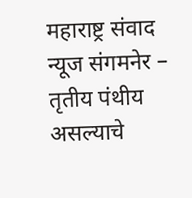महाराष्ट्र संवाद न्यूज संगमनेर – तृतीय पंथीय असल्याचे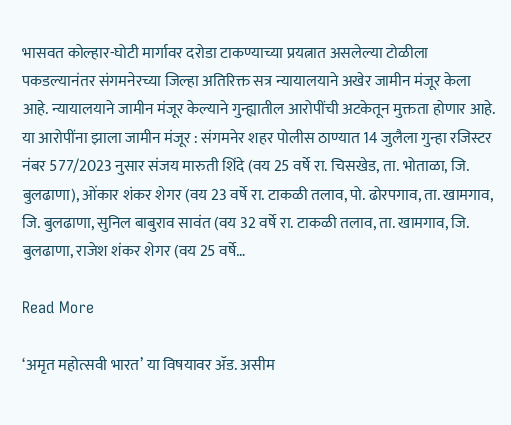भासवत कोल्हार-घोटी मार्गावर दरोडा टाकण्याच्या प्रयत्नात असलेल्या टोळीला पकडल्यानंतर संगमनेरच्या जिल्हा अतिरिक्त सत्र न्यायालयाने अखेर जामीन मंजूर केला आहे. न्यायालयाने जामीन मंजूर केल्याने गुन्ह्यातील आरोपींची अटकेतून मुक्तता होणार आहे. या आरोपींना झाला जामीन मंजूर : संगमनेर शहर पोलीस ठाण्यात 14 जुलैला गुन्हा रजिस्टर नंबर 577/2023 नुसार संजय मारुती शिंदे (वय 25 वर्षे रा. चिसखेड, ता. भोताळा, जि. बुलढाणा), ओंकार शंकर शेगर (वय 23 वर्षे रा. टाकळी तलाव, पो. ढोरपगाव, ता. खामगाव, जि. बुलढाणा, सुनिल बाबुराव सावंत (वय 32 वर्षे रा. टाकळी तलाव, ता. खामगाव, जि. बुलढाणा, राजेश शंकर शेगर (वय 25 वर्षे…

Read More

‘अमृत महोत्सवी भारत’ या विषयावर ॲड. असीम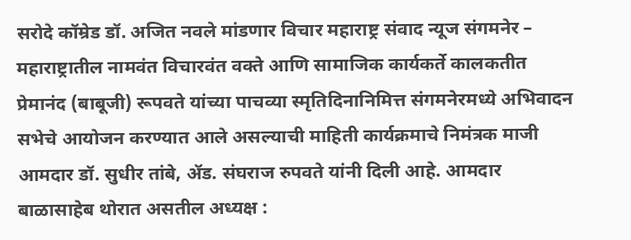सरोदे कॉम्रेड डॉ. अजित नवले मांडणार विचार महाराष्ट्र संवाद न्यूज संगमनेर – महाराष्ट्रातील नामवंत विचारवंत वक्ते आणि सामाजिक कार्यकर्ते कालकतीत प्रेमानंद (बाबूजी) रूपवते यांच्या पाचव्या स्मृतिदिनानिमित्त संगमनेरमध्ये अभिवादन सभेचे आयोजन करण्यात आले असल्याची माहिती कार्यक्रमाचे निमंत्रक माजी आमदार डॉ. सुधीर तांबे, ॲड. संघराज रुपवते यांनी दिली आहे. आमदार बाळासाहेब थोरात असतील अध्यक्ष :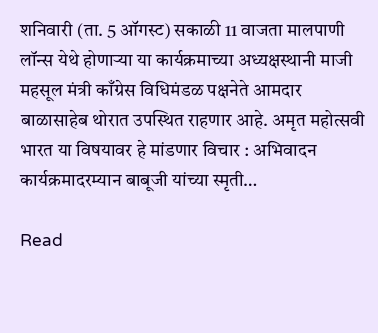शनिवारी (ता. 5 ऑगस्ट) सकाळी 11 वाजता मालपाणी लॉन्स येथे होणाऱ्या या कार्यक्रमाच्या अध्यक्षस्थानी माजी महसूल मंत्री काँग्रेस विधिमंडळ पक्षनेते आमदार बाळासाहेब थोरात उपस्थित राहणार आहे. अमृत महोत्सवी भारत या विषयावर हे मांडणार विचार : अभिवादन कार्यक्रमादरम्यान बाबूजी यांच्या स्मृती…

Read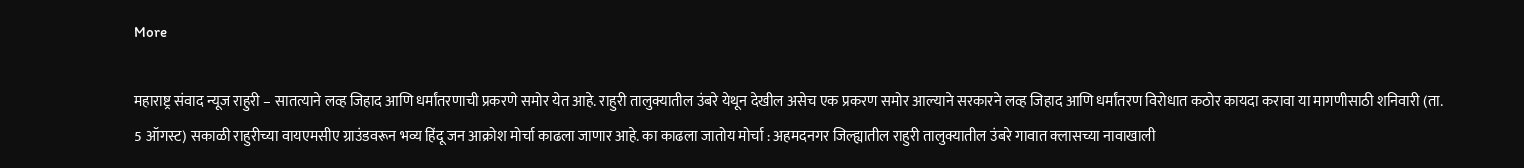More

महाराष्ट्र संवाद न्यूज राहुरी – सातत्याने लव्ह जिहाद आणि धर्मांतरणाची प्रकरणे समोर येत आहे. राहुरी तालुक्यातील उंबरे येथून देखील असेच एक प्रकरण समोर आल्याने सरकारने लव्ह जिहाद आणि धर्मांतरण विरोधात कठोर कायदा करावा या मागणीसाठी शनिवारी (ता. 5 ऑगस्ट) सकाळी राहुरीच्या वायएमसीए ग्राउंडवरून भव्य हिंदू जन आक्रोश मोर्चा काढला जाणार आहे. का काढला जातोय मोर्चा : अहमदनगर जिल्ह्यातील राहुरी तालुक्यातील उंबरे गावात क्लासच्या नावाखाली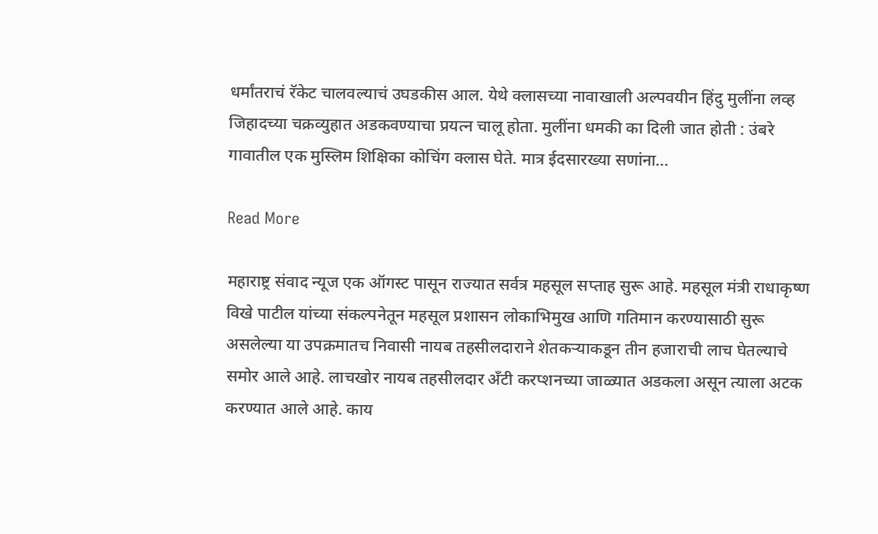धर्मांतराचं रॅकेट चालवल्याचं उघडकीस आल. येथे क्लासच्या नावाखाली अल्पवयीन हिंदु मुलींना लव्ह जिहादच्या चक्रव्युहात अडकवण्याचा प्रयत्न चालू होता. मुलींना धमकी का दिली जात होती : उंबरे गावातील एक मुस्लिम शिक्षिका कोचिंग क्लास घेते. मात्र ईदसारख्या सणांना…

Read More

महाराष्ट्र संवाद न्यूज एक ऑगस्ट पासून राज्यात सर्वत्र महसूल सप्ताह सुरू आहे. महसूल मंत्री राधाकृष्ण विखे पाटील यांच्या संकल्पनेतून महसूल प्रशासन लोकाभिमुख आणि गतिमान करण्यासाठी सुरू असलेल्या या उपक्रमातच निवासी नायब तहसीलदाराने शेतकऱ्याकडून तीन हजाराची लाच घेतल्याचे समोर आले आहे. लाचखोर नायब तहसीलदार अँटी करप्शनच्या जाळ्यात अडकला असून त्याला अटक करण्यात आले आहे. काय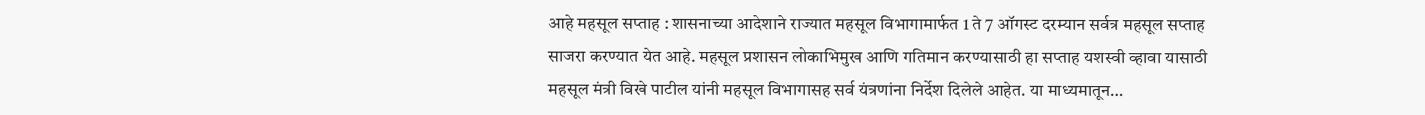आहे महसूल सप्ताह : शासनाच्या आदेशाने राज्यात महसूल विभागामार्फत 1 ते 7 ऑगस्ट दरम्यान सर्वत्र महसूल सप्ताह साजरा करण्यात येत आहे. महसूल प्रशासन लोकाभिमुख आणि गतिमान करण्यासाठी हा सप्ताह यशस्वी व्हावा यासाठी महसूल मंत्री विखे पाटील यांनी महसूल विभागासह सर्व यंत्रणांना निर्देश दिलेले आहेत. या माध्यमातून…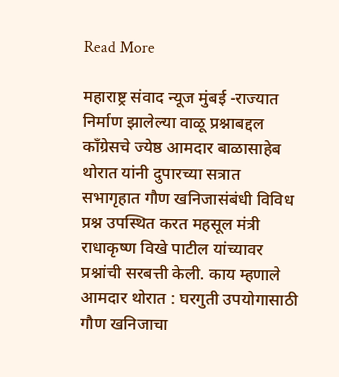Read More

महाराष्ट्र संवाद न्यूज मुंबई -राज्यात निर्माण झालेल्या वाळू प्रश्नाबद्दल काँग्रेसचे ज्येष्ठ आमदार बाळासाहेब थोरात यांनी दुपारच्या सत्रात सभागृहात गौण खनिजासंबंधी विविध प्रश्न उपस्थित करत महसूल मंत्री राधाकृष्ण विखे पाटील यांच्यावर प्रश्नांची सरबत्ती केली. काय म्हणाले आमदार थोरात : घरगुती उपयोगासाठी गौण खनिजाचा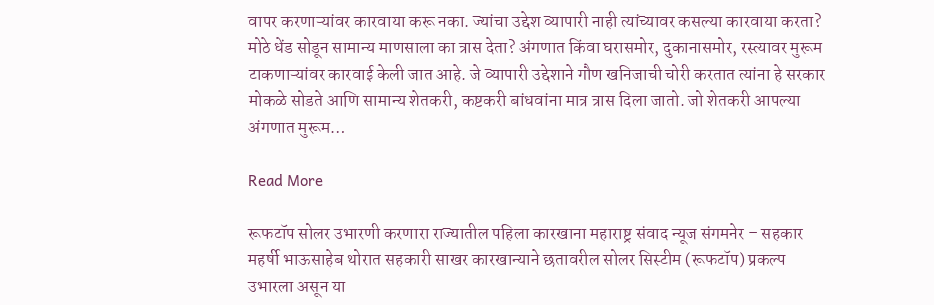वापर करणाऱ्यांवर कारवाया करू नका. ज्यांचा उद्देश व्यापारी नाही त्यांच्यावर कसल्या कारवाया करता? मोठे धेंड सोडून सामान्य माणसाला का त्रास देता? अंगणात किंवा घरासमोर, दुकानासमोर, रस्त्यावर मुरूम टाकणाऱ्यांवर कारवाई केली जात आहे. जे व्यापारी उद्देशाने गौण खनिजाची चोरी करतात त्यांना हे सरकार मोकळे सोडते आणि सामान्य शेतकरी, कष्टकरी बांधवांना मात्र त्रास दिला जातो. जो शेतकरी आपल्या अंगणात मुरूम…

Read More

रूफटॉप सोलर उभारणी करणारा राज्यातील पहिला कारखाना महाराष्ट्र संवाद न्यूज संगमनेर – सहकार महर्षी भाऊसाहेब थोरात सहकारी साखर कारखान्याने छतावरील सोलर सिस्टीम (रूफटॉप) प्रकल्प उभारला असून या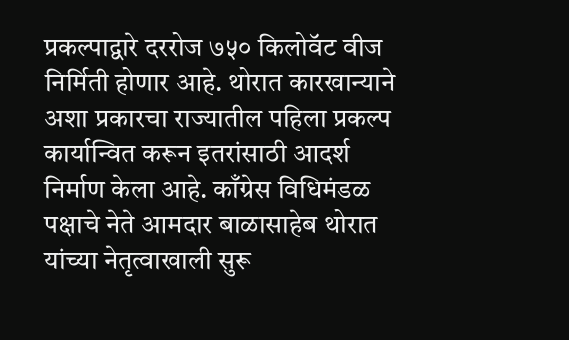प्रकल्पाद्वारे दररोज ७५० किलोवॅट वीज निर्मिती होणार आहे. थोरात कारखान्याने अशा प्रकारचा राज्यातील पहिला प्रकल्प कार्यान्वित करून इतरांसाठी आदर्श निर्माण केला आहे. काँग्रेस विधिमंडळ पक्षाचे नेते आमदार बाळासाहेब थोरात यांच्या नेतृत्वाखाली सुरू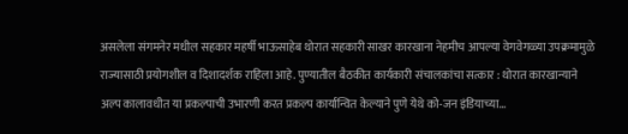असलेला संगमनेर मधील सहकार महर्षी भाऊसाहेब थोरात सहकारी साखर कारखाना नेहमीच आपल्या वेगवेगळ्या उपक्रमामुळे राज्यासाठी प्रयोगशील व दिशादर्शक राहिला आहे. पुण्यातील बैठकीत कार्यकारी संचालकांचा सत्कार : थोरात कारखान्याने अल्प कालावधीत या प्रकल्पाची उभारणी करत प्रकल्प कार्यान्वित केल्याने पुणे येथे को-जन इंडियाच्या…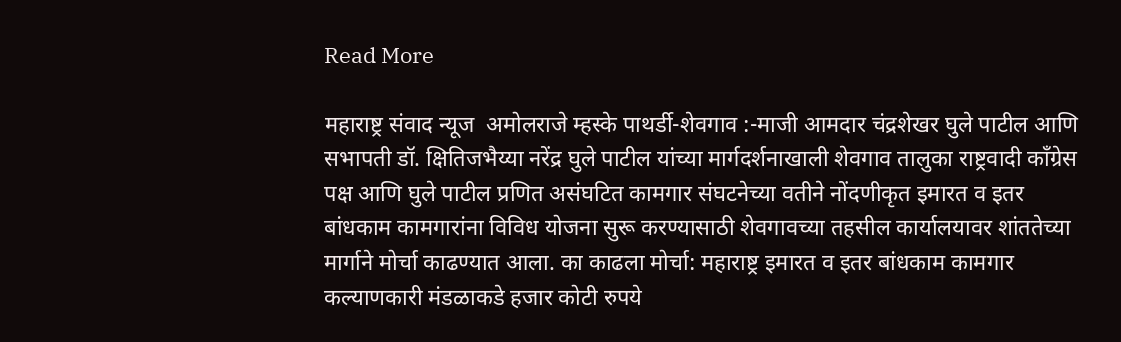Read More

महाराष्ट्र संवाद न्यूज  अमोलराजे म्हस्के पाथर्डी-शेवगाव :-माजी आमदार चंद्रशेखर घुले पाटील आणि सभापती डॉ. क्षितिजभैय्या नरेंद्र घुले पाटील यांच्या मार्गदर्शनाखाली शेवगाव तालुका राष्ट्रवादी काँग्रेस पक्ष आणि घुले पाटील प्रणित असंघटित कामगार संघटनेच्या वतीने नोंदणीकृत इमारत व इतर बांधकाम कामगारांना विविध योजना सुरू करण्यासाठी शेवगावच्या तहसील कार्यालयावर शांततेच्या मार्गाने मोर्चा काढण्यात आला. का काढला मोर्चा: महाराष्ट्र इमारत व इतर बांधकाम कामगार कल्याणकारी मंडळाकडे हजार कोटी रुपये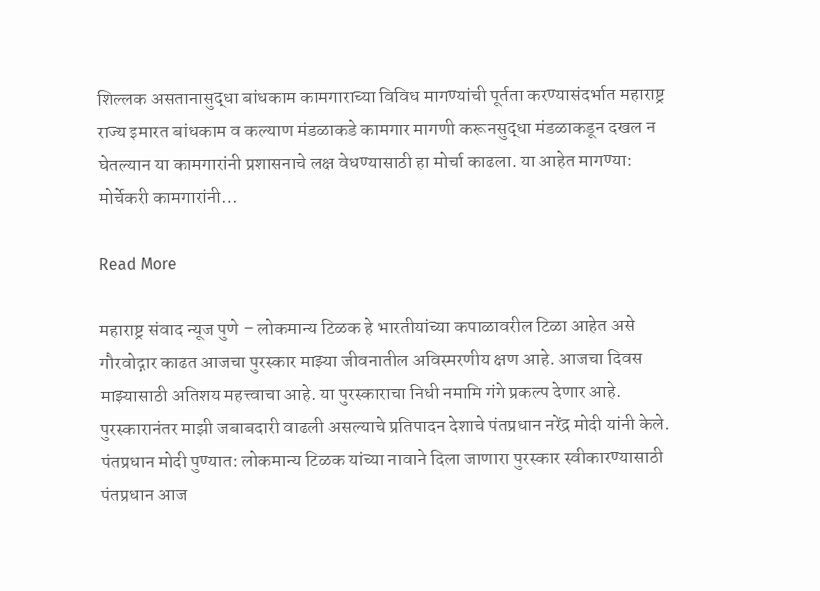शिल्लक असतानासुद्धा बांधकाम कामगाराच्या विविध मागण्यांची पूर्तता करण्यासंदर्भात महाराष्ट्र राज्य इमारत बांधकाम व कल्याण मंडळाकडे कामगार मागणी करूनसुद्धा मंडळाकडून दखल न घेतल्यान या कामगारांनी प्रशासनाचे लक्ष वेधण्यासाठी हा मोर्चा काढला. या आहेत मागण्या: मोर्चेकरी कामगारांनी…

Read More

महाराष्ट्र संवाद न्यूज पुणे – लोकमान्य टिळक हे भारतीयांच्या कपाळावरील टिळा आहेत असे गौरवोद्गार काढत आजचा पुरस्कार माझ्या जीवनातील अविस्मरणीय क्षण आहे. आजचा दिवस माझ्यासाठी अतिशय महत्त्वाचा आहे. या पुरस्काराचा निधी नमामि गंगे प्रकल्प देणार आहे. पुरस्कारानंतर माझी जबाबदारी वाढली असल्याचे प्रतिपादन देशाचे पंतप्रधान नरेंद्र मोदी यांनी केले. पंतप्रधान मोदी पुण्यात: लोकमान्य टिळक यांच्या नावाने दिला जाणारा पुरस्कार स्वीकारण्यासाठी पंतप्रधान आज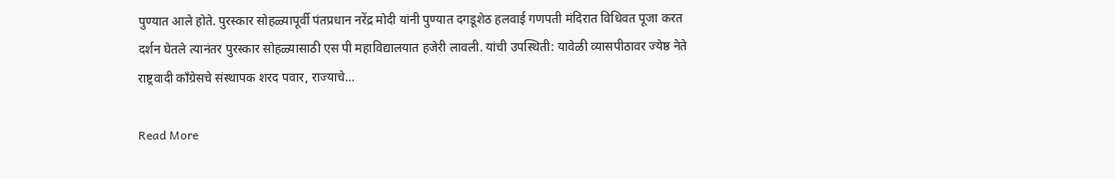पुण्यात आले होते. पुरस्कार सोहळ्यापूर्वी पंतप्रधान नरेंद्र मोदी यांनी पुण्यात दगडूशेठ हलवाई गणपती मंदिरात विधिवत पूजा करत दर्शन घेतले त्यानंतर पुरस्कार सोहळ्यासाठी एस पी महाविद्यालयात हजेरी लावली. यांची उपस्थिती: यावेळी व्यासपीठावर ज्येष्ठ नेते राष्ट्रवादी काँग्रेसचे संस्थापक शरद पवार, राज्याचे…

Read More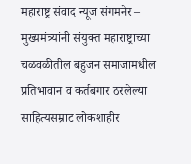महाराष्ट्र संवाद न्यूज संगमनेर – मुख्यमंत्र्यांनी संयुक्त महाराष्ट्राच्या चळवळीतील बहुजन समाजामधील प्रतिभावान व कर्तबगार ठरलेल्या साहित्यसम्राट लोकशाहीर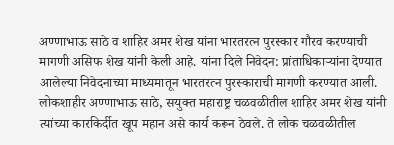अण्णाभाऊ साठे व शाहिर अमर शेख यांना भारतरत्न पुरस्कार गौरव करण्याची मागणी असिफ शेख यांनी केली आहे. यांना दिले निवेदन: प्रांताधिकार्‍यांना देण्यात आलेल्या निवेदनाच्या माध्यमातून भारतरत्न पुरस्काराची मागणी करण्यात आली. लोकशाहीर अण्णाभाऊ साठे, सयुक्त महाराष्ट्र चळवळीतील शाहिर अमर शेख यांनी त्यांच्या कारकिर्दीत खूप महान असे कार्य करून ठेवले. ते लोक चळवळीतील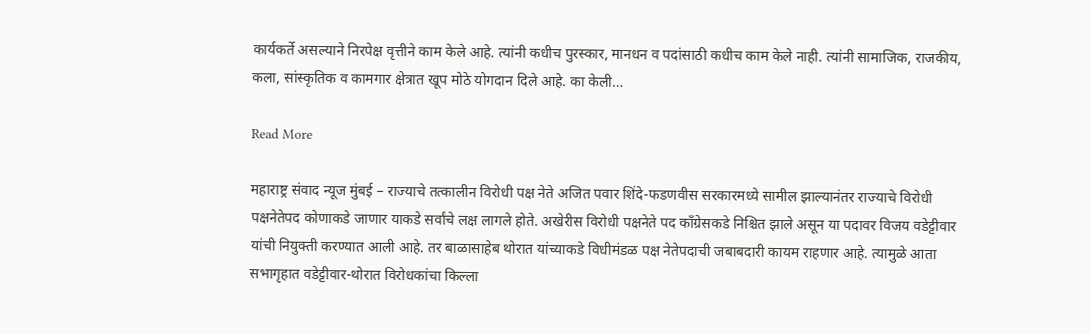कार्यकर्ते असल्याने निरपेक्ष वृत्तीने काम केले आहे. त्यांनी कधीच पुरस्कार, मानधन व पदांसाठी कधीच काम केले नाही. त्यांनी सामाजिक, राजकीय, कला, सांस्कृतिक व कामगार क्षेत्रात खूप मोठे योगदान दिले आहे. का केली…

Read More

महाराष्ट्र संवाद न्यूज मुंबई – राज्याचे तत्कालीन विरोधी पक्ष नेते अजित पवार शिंदे-फडणवीस सरकारमध्ये सामील झाल्यानंतर राज्याचे विरोधी पक्षनेतेपद कोणाकडे जाणार याकडे सर्वांचे लक्ष लागले होते. अखेरीस विरोधी पक्षनेते पद काँग्रेसकडे निश्चित झाले असून या पदावर विजय वडेट्टीवार यांची नियुक्ती करण्यात आली आहे. तर बाळासाहेब थोरात यांच्याकडे विधीमंडळ पक्ष नेतेपदाची जबाबदारी कायम राहणार आहे. त्यामुळे आता सभागृहात वडेट्टीवार-थोरात विरोधकांचा किल्ला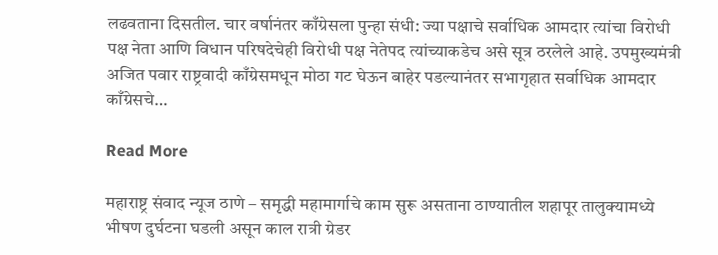लढवताना दिसतील. चार वर्षानंतर काँग्रेसला पुन्हा संधी: ज्या पक्षाचे सर्वाधिक आमदार त्यांचा विरोधी पक्ष नेता आणि विधान परिषदेचेही विरोधी पक्ष नेतेपद त्यांच्याकडेच असे सूत्र ठरलेले आहे. उपमुख्यमंत्री अजित पवार राष्ट्रवादी काँग्रेसमधून मोठा गट घेऊन बाहेर पडल्यानंतर सभागृहात सर्वाधिक आमदार काँग्रेसचे…

Read More

महाराष्ट्र संवाद न्यूज ठाणे – समृद्धी महामार्गाचे काम सुरू असताना ठाण्यातील शहापूर तालुक्यामध्ये भीषण दुर्घटना घडली असून काल रात्री ग्रेडर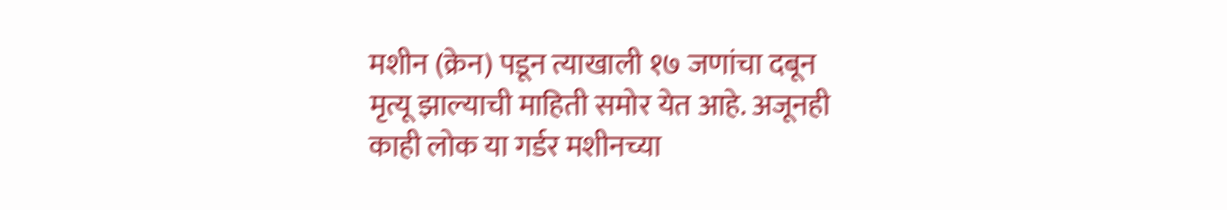मशीन (क्रेन) पडून त्याखाली १७ जणांचा दबून मृत्यू झाल्याची माहिती समोर येत आहे. अजूनही काही लोक या गर्डर मशीनच्या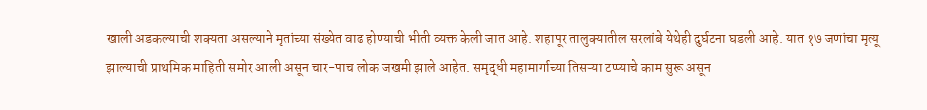खाली अडकल्याची शक्यता असल्याने मृतांच्या संख्येत वाढ होण्याची भीती व्यक्त केली जात आहे. शहापूर तालुक्यातील सरलांबे येथेही दुर्घटना घडली आहे. यात १७ जणांचा मृत्यू झाल्याची प्राथमिक माहिती समोर आली असून चार-पाच लोक जखमी झाले आहेत. समृद्धी महामार्गाच्या तिसऱ्या टप्प्याचे काम सुरू असून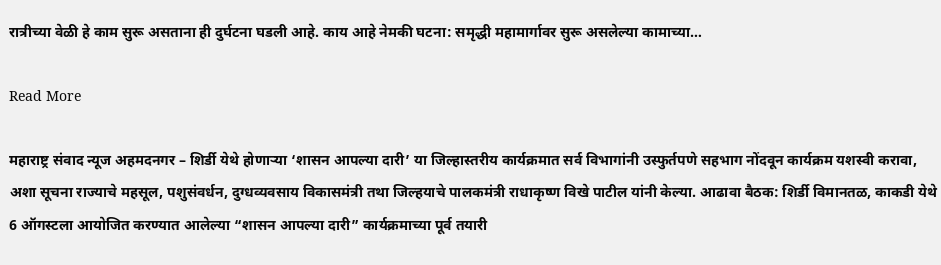रात्रीच्या वेळी हे काम सुरू असताना ही दुर्घटना घडली आहे. काय आहे नेमकी घटना: समृद्धी महामार्गावर सुरू असलेल्या कामाच्या…

Read More

महाराष्ट्र संवाद न्यूज अहमदनगर – शिर्डी येथे होणाऱ्या ‘शासन आपल्या दारी’ या जिल्हास्तरीय कार्यक्रमात सर्व विभागांनी उस्फुर्तपणे सहभाग नोंदवून कार्यक्रम यशस्वी करावा, अशा सूचना राज्याचे महसूल, पशुसंवर्धन, दुग्धव्यवसाय विकासमंत्री तथा जिल्हयाचे पालकमंत्री राधाकृष्ण विखे पाटील यांनी केल्या. आढावा बैठक: शिर्डी विमानतळ, काकडी येथे 6 ऑगस्टला आयोजित करण्यात आलेल्या “शासन आपल्या दारी” कार्यक्रमाच्या पूर्व तयारी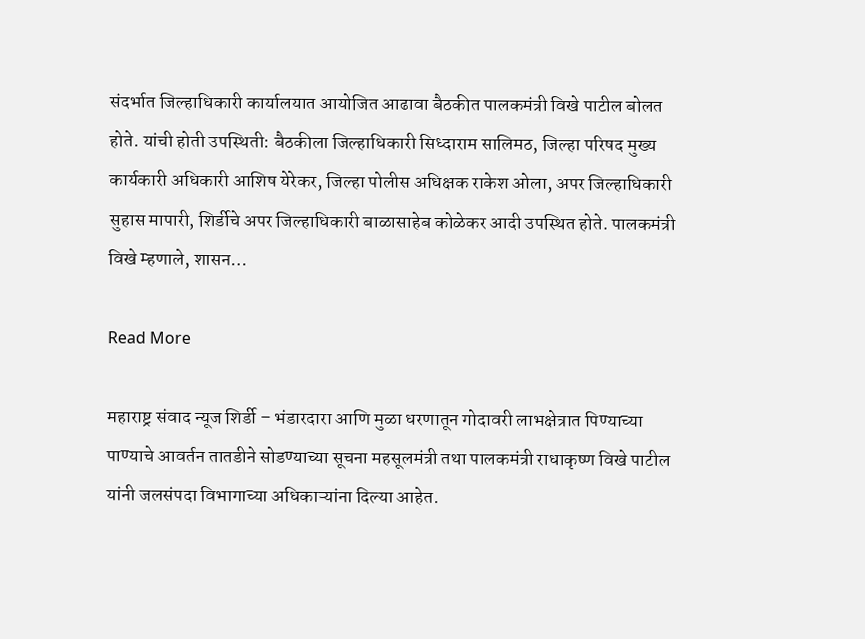संदर्भात जिल्हाधिकारी कार्यालयात आयोजित आढावा बैठकीत पालकमंत्री विखे पाटील बोलत होते. यांची होती उपस्थिती: बैठकीला जिल्हाधिकारी सिध्दाराम सालिमठ, जिल्हा परिषद मुख्य कार्यकारी अधिकारी आशिष येरेकर, जिल्हा पोलीस अधिक्षक राकेश ओला, अपर जिल्हाधिकारी सुहास मापारी, शिर्डीचे अपर जिल्हाधिकारी बाळासाहेब कोळेकर आदी उपस्थित होते. पालकमंत्री विखे म्हणाले, शासन…

Read More

महाराष्ट्र संवाद न्यूज शिर्डी – भंडारदारा आणि मुळा धरणातून गोदावरी लाभक्षेत्रात पिण्याच्या पाण्याचे आवर्तन तातडीने सोडण्याच्या सूचना महसूलमंत्री तथा पालकमंत्री राधाकृष्ण विखे पाटील यांनी जलसंपदा विभागाच्या अधिकाऱ्यांना दिल्या आहेत.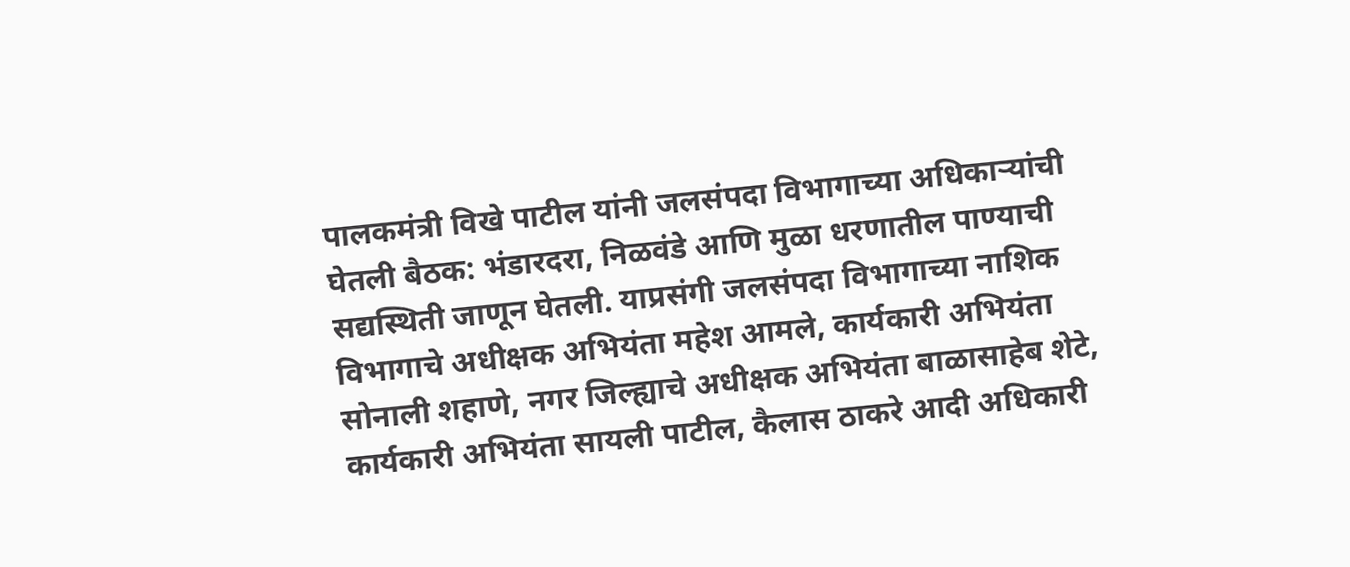पालकमंत्री विखे पाटील यांनी जलसंपदा विभागाच्या अधिकाऱ्यांची घेतली बैठक: भंडारदरा, निळवंडे आणि मुळा धरणातील पाण्याची सद्यस्थिती जाणून घेतली. याप्रसंगी जलसंपदा विभागाच्या नाशिक विभागाचे अधीक्षक अभियंता महेश आमले, कार्यकारी अभियंता सोनाली शहाणे, नगर जिल्ह्याचे अधीक्षक अभियंता बाळासाहेब शेटे, कार्यकारी अभियंता सायली पाटील, कैलास ठाकरे आदी अधिकारी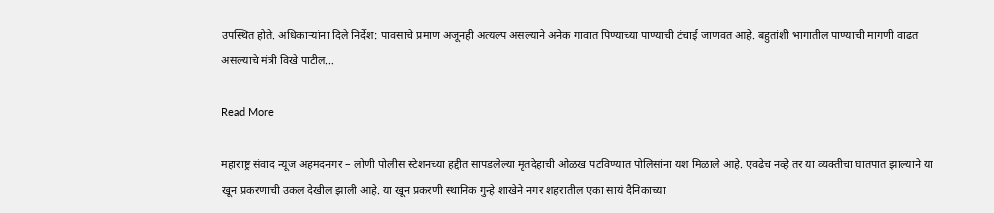उपस्थित होते. अधिकाऱ्यांना दिले निर्देश: पावसाचे प्रमाण अजूनही अत्यल्प असल्याने अनेक गावात पिण्याच्या पाण्याची टंचाई जाणवत आहे. बहुतांशी भागातील पाण्याची मागणी वाढत असल्याचे मंत्री विखे पाटील…

Read More

महाराष्ट्र संवाद न्यूज अहमदनगर – लोणी पोलीस स्टेशनच्या हद्दीत सापडलेल्या मृतदेहाची ओळख पटविण्यात पोलिसांना यश मिळाले आहे. एवढेच नव्हे तर या व्यक्तीचा घातपात झाल्याने या खून प्रकरणाची उकल देखील झाली आहे. या खून प्रकरणी स्थानिक गुन्हे शाखेने नगर शहरातील एका सायं दैनिकाच्या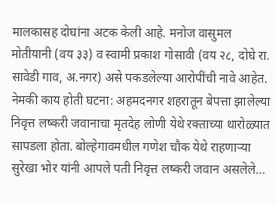मालकासह दोघांना अटक केली आहे. मनोज वासुमल मोतीयानी (वय ३३) व स्वामी प्रकाश गोसावी (वय २८, दोघे रा. सावेडी गाव, अ.नगर) असे पकडलेल्या आरोपींची नावे आहेत. नेमकी काय होती घटना: अहमदनगर शहरातून बेपत्ता झालेल्या निवृत्त लष्करी जवानाचा मृतदेह लोणी येथे रक्ताच्या थारोळ्यात सापडला होता. बोल्हेगावमधील गणेश चौक येथे राहणाऱ्या सुरेखा भोर यांनी आपले पती निवृत्त लष्करी जवान असलेले…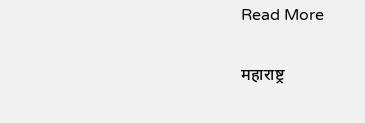Read More

महाराष्ट्र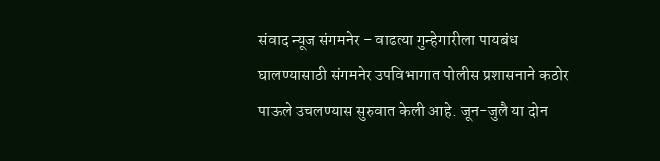संवाद न्यूज संगमनेर – वाढत्या गुन्हेगारीला पायबंध घालण्यासाठी संगमनेर उपविभागात पोलीस प्रशासनाने कठोर पाऊले उचलण्यास सुरुवात केली आहे. जून-जुलै या दोन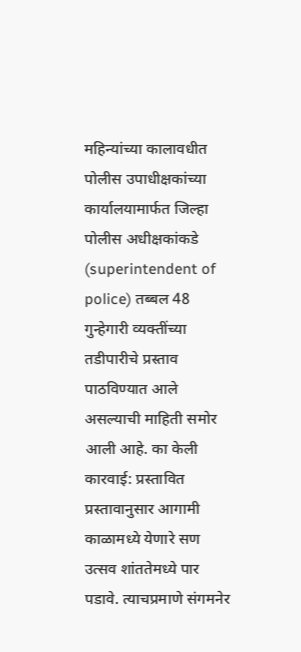महिन्यांच्या कालावधीत पोलीस उपाधीक्षकांच्या कार्यालयामार्फत जिल्हा पोलीस अधीक्षकांकडे (superintendent of police) तब्बल 48 गुन्हेगारी व्यक्तींच्या तडीपारीचे प्रस्ताव पाठविण्यात आले असल्याची माहिती समोर आली आहे. का केली कारवाई: प्रस्तावित प्रस्तावानुसार आगामी काळामध्ये येणारे सण उत्सव शांततेमध्ये पार पडावे. त्याचप्रमाणे संगमनेर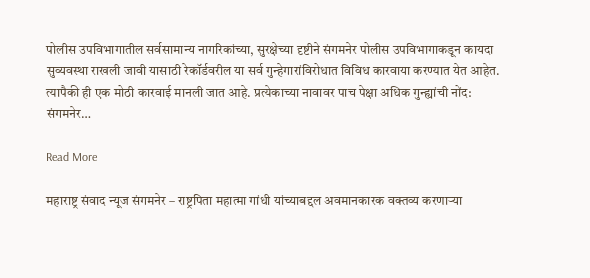पोलीस उपविभागातील सर्वसामान्य नागरिकांच्या, सुरक्षेच्या दृष्टीने संगमनेर पोलीस उपविभागाकडून कायदा सुव्यवस्था राखली जावी यासाठी रेकॉर्डवरील या सर्व गुन्हेगारांविरोधात विविध कारवाया करण्यात येत आहेत. त्यापैकी ही एक मोठी कारवाई मानली जात आहे. प्रत्येकाच्या नावावर पाच पेक्षा अधिक गुन्ह्यांची नोंद: संगमनेर…

Read More

महाराष्ट्र संवाद न्यूज संगमनेर – राष्ट्रपिता महात्मा गांधी यांच्याबद्दल अवमानकारक वक्तव्य करणाऱ्या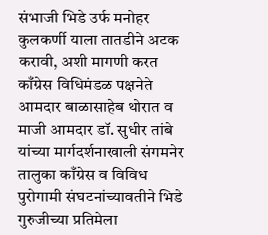संभाजी भिडे उर्फ मनोहर कुलकर्णी याला तातडीने अटक करावी, अशी मागणी करत काँग्रेस विधिमंडळ पक्षनेते आमदार बाळासाहेब थोरात व माजी आमदार डॉ. सुधीर तांबे यांच्या मार्गदर्शनाखाली संगमनेर तालुका काँग्रेस व विविध पुरोगामी संघटनांच्यावतीने भिडे गुरुजीच्या प्रतिमेला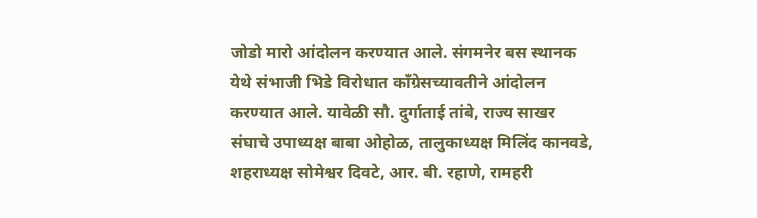जोडो मारो आंदोलन करण्यात आले. संगमनेर बस स्थानक येथे संभाजी भिडे विरोधात काँग्रेसच्यावतीने आंदोलन करण्यात आले. यावेळी सौ. दुर्गाताई तांबे, राज्य साखर संघाचे उपाध्यक्ष बाबा ओहोळ, तालुकाध्यक्ष मिलिंद कानवडे, शहराध्यक्ष सोमेश्वर दिवटे, आर. बी. रहाणे, रामहरी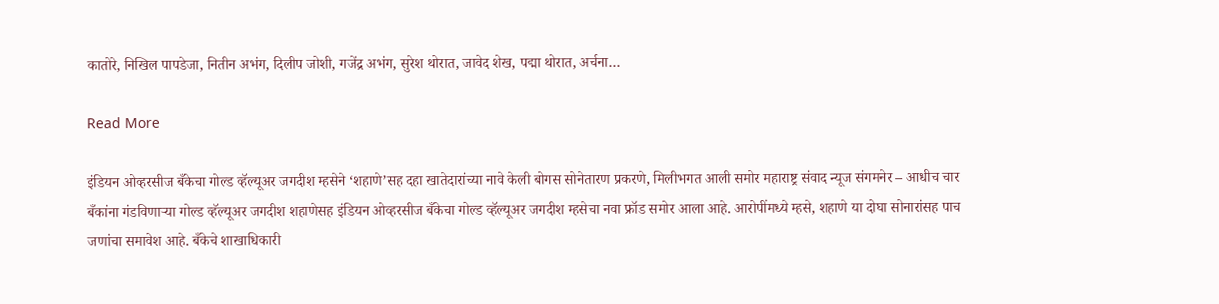कातोरे, निखिल पापडेजा, नितीन अभंग, दिलीप जोशी, गजेंद्र अभंग, सुरेश थोरात, जावेद शेख, पद्मा थोरात, अर्चना…

Read More

इंडियन ओव्हरसीज बँकेचा गोल्ड व्हॅल्यूअर जगदीश म्हसेने ‘शहाणे’सह दहा खातेदारांच्या नावे केली बोगस सोनेतारण प्रकरणे, मिलीभगत आली समोर महाराष्ट्र संवाद न्यूज संगमनेर – आधीच चार बँकांना गंडविणाऱ्या गोल्ड व्हॅल्यूअर जगदीश शहाणेसह इंडियन ओव्हरसीज बँकेचा गोल्ड व्हॅल्यूअर जगदीश म्हसेचा नवा फ्रॉड समोर आला आहे. आरोपींमध्ये म्हसे, शहाणे या दोघा सोनारांसह पाच जणांचा समावेश आहे. बँकेचे शाखाधिकारी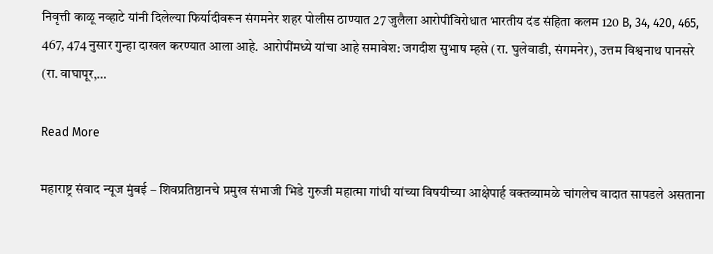निवृत्ती काळू नव्हाटे यांनी दिलेल्या फिर्यादीवरून संगमनेर शहर पोलीस ठाण्यात 27 जुलैला आरोपींविरोधात भारतीय दंड संहिता कलम 120 B, 34, 420, 465, 467, 474 नुसार गुन्हा दाखल करण्यात आला आहे. आरोपींमध्ये यांचा आहे समावेश: जगदीश सुभाष म्हसे (रा. घुलेवाडी, संगमनेर), उत्तम विश्वनाथ पानसरे (रा. वाघापूर,…

Read More

महाराष्ट्र संवाद न्यूज मुंबई – शिवप्रतिष्ठानचे प्रमुख संभाजी भिडे गुरुजी महात्मा गांधी यांच्या विषयीच्या आक्षेपार्ह वक्तव्यामळे चांगलेच वादात सापडले असताना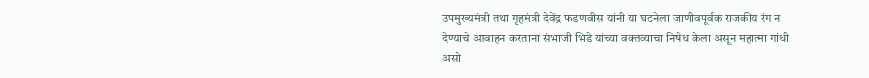उपमुख्यमंत्री तथा गृहमंत्री देवेंद्र फडणवीस यांनी या घटनेला जाणीवपूर्वक राजकीय रंग न देण्याचे आवाहन करताना संभाजी भिडे यांच्या वक्तव्याचा निषेध केला असून महात्मा गांधी असो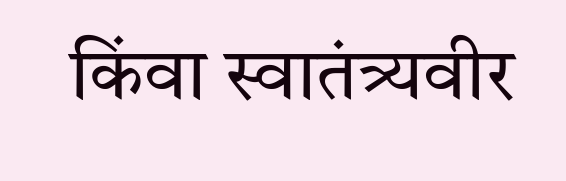किंवा स्वातंत्र्यवीर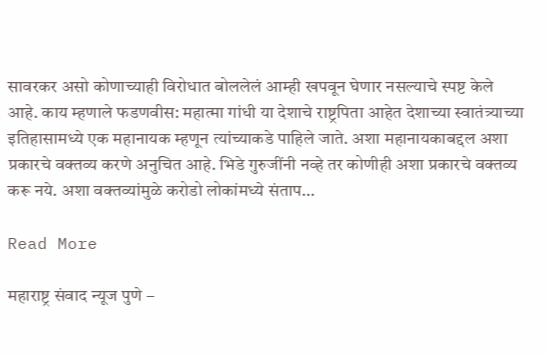सावरकर असो कोणाच्याही विरोधात बोललेलं आम्ही खपवून घेणार नसल्याचे स्पष्ट केले आहे. काय म्हणाले फडणवीस: महात्मा गांधी या देशाचे राष्ट्रपिता आहेत देशाच्या स्वातंत्र्याच्या इतिहासामध्ये एक महानायक म्हणून त्यांच्याकडे पाहिले जाते. अशा महानायकाबद्दल अशा प्रकारचे वक्तव्य करणे अनुचित आहे. भिडे गुरुजींनी नव्हे तर कोणीही अशा प्रकारचे वक्तव्य करू नये. अशा वक्तव्यांमुळे करोडो लोकांमध्ये संताप…

Read More

महाराष्ट्र संवाद न्यूज पुणे –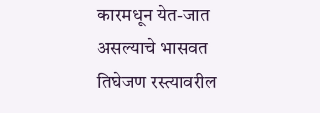कारमधून येत-जात असल्याचे भासवत तिघेजण रस्त्यावरील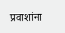प्रवाशांना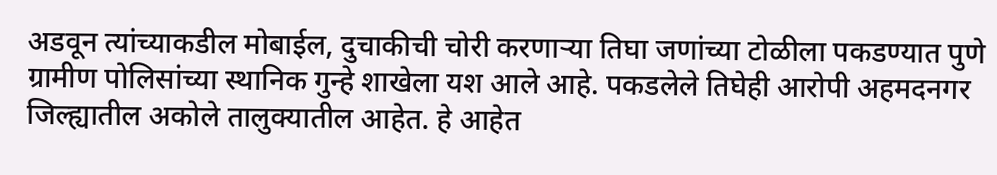अडवून त्यांच्याकडील मोबाईल, दुचाकीची चोरी करणाऱ्या तिघा जणांच्या टोळीला पकडण्यात पुणे ग्रामीण पोलिसांच्या स्थानिक गुन्हे शाखेला यश आले आहे. पकडलेले तिघेही आरोपी अहमदनगर जिल्ह्यातील अकोले तालुक्यातील आहेत. हे आहेत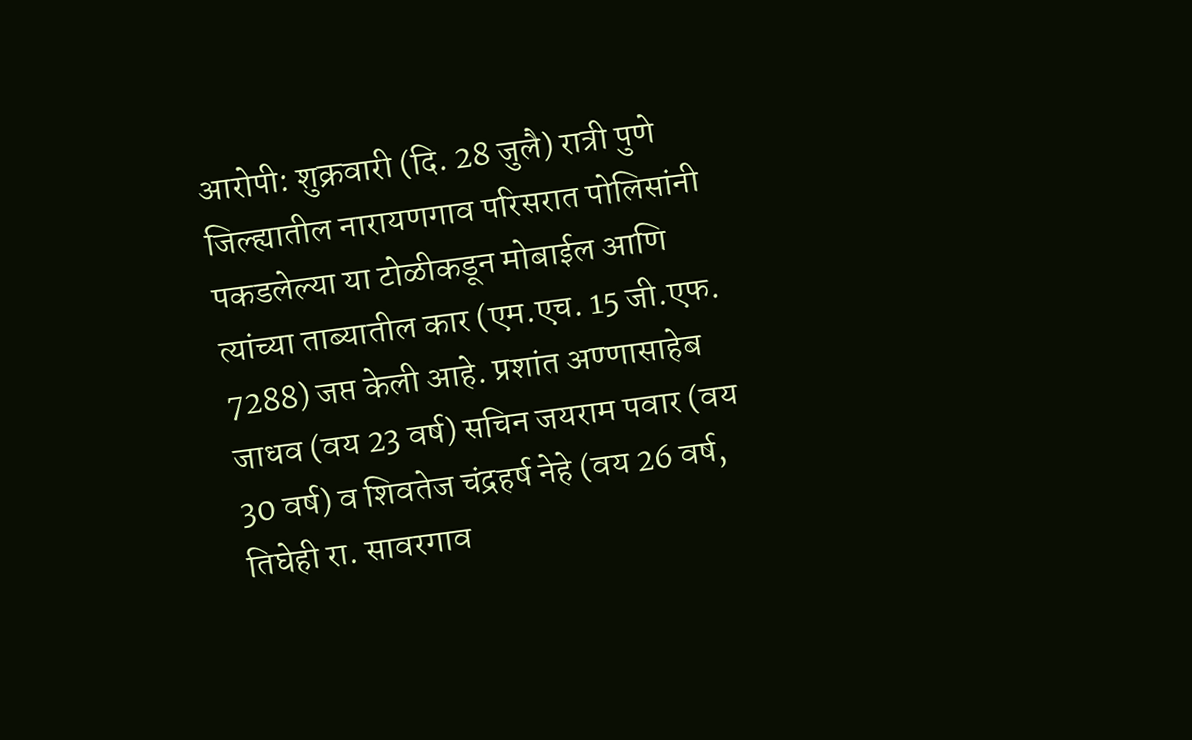आरोपी: शुक्रवारी (दि. 28 जुलै) रात्री पुणे जिल्ह्यातील नारायणगाव परिसरात पोलिसांनी पकडलेल्या या टोळीकडून मोबाईल आणि त्यांच्या ताब्यातील कार (एम.एच. 15 जी.एफ. 7288) जप्त केली आहे. प्रशांत अण्णासाहेब जाधव (वय 23 वर्ष) सचिन जयराम पवार (वय 30 वर्ष) व शिवतेज चंद्रहर्ष नेहे (वय 26 वर्ष, तिघेही रा. सावरगाव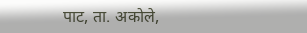पाट, ता. अकोले,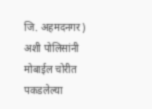जि. अहमदनगर) अशी पोलिसांनी मोबाईल चोरीत पकडलेल्या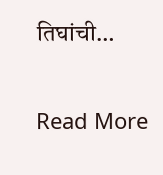तिघांची…

Read More